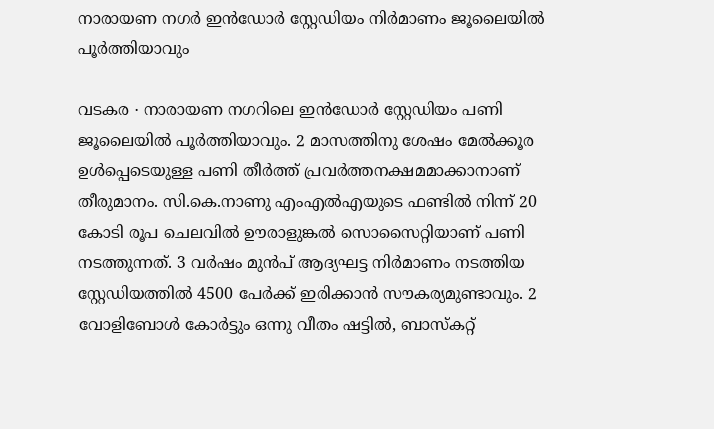നാരായണ നഗർ ഇൻഡോർ സ്റ്റേഡിയം നിർമാണം ജൂലൈയിൽ പൂർത്തിയാവും

വടകര ∙ നാരായണ നഗറിലെ ഇൻഡോർ സ്റ്റേഡിയം പണി ജൂലൈയിൽ പൂർത്തിയാവും. 2 മാസത്തിനു ശേഷം മേൽക്കൂര ഉൾപ്പെടെയുള്ള പണി തീർത്ത് പ്രവർത്തനക്ഷമമാക്കാനാണ് തീരുമാനം. സി.കെ.നാണു എംഎൽഎയുടെ ഫണ്ടിൽ നിന്ന് 20 കോടി രൂപ ചെലവിൽ ഊരാളുങ്കൽ സൊസൈറ്റിയാണ് പണി നടത്തുന്നത്. 3 വർഷം മുൻപ് ആദ്യഘട്ട നിർമാണം നടത്തിയ സ്റ്റേഡിയത്തിൽ 4500 പേർക്ക് ഇരിക്കാൻ സൗകര്യമുണ്ടാവും. 2 വോളിബോൾ കോർട്ടും ഒന്നു വീതം ഷട്ടിൽ, ബാസ്കറ്റ്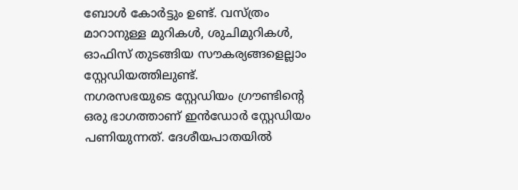ബോൾ കോർട്ടും ഉണ്ട്. വസ്ത്രം മാറാനുള്ള മുറികൾ, ശുചിമുറികൾ, ഓഫിസ് തുടങ്ങിയ സൗകര്യങ്ങളെല്ലാം സ്റ്റേഡിയത്തിലുണ്ട്.
നഗരസഭയുടെ സ്റ്റേഡിയം ഗ്രൗണ്ടിന്റെ ഒരു ഭാഗത്താണ് ഇൻഡോർ സ്റ്റേഡിയം പണിയുന്നത്. ദേശീയപാതയിൽ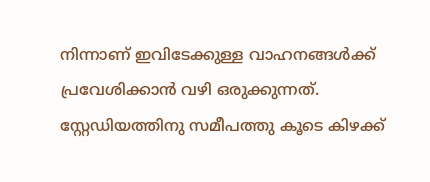നിന്നാണ് ഇവിടേക്കുള്ള വാഹനങ്ങൾക്ക് പ്രവേശിക്കാൻ വഴി ഒരുക്കുന്നത്. സ്റ്റേഡിയത്തിനു സമീപത്തു കൂടെ കിഴക്ക്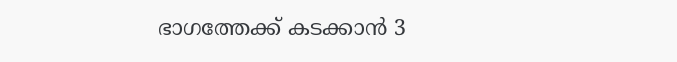ഭാഗത്തേക്ക് കടക്കാൻ 3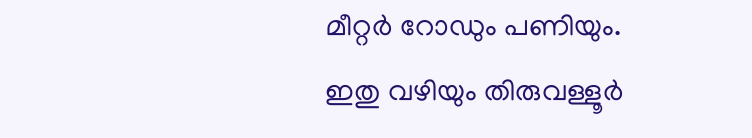മീറ്റർ റോഡും പണിയും. ഇതു വഴിയും തിരുവള്ളൂർ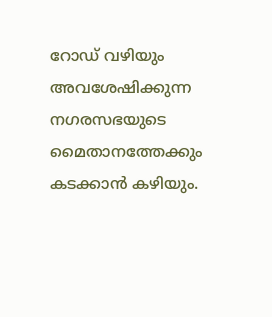റോഡ് വഴിയും അവശേഷിക്കുന്ന നഗരസഭയുടെ മൈതാനത്തേക്കും കടക്കാൻ കഴിയും.